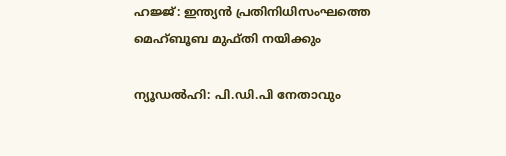ഹജ്ജ്: ഇന്ത്യന്‍ പ്രതിനിധിസംഘത്തെ മെഹ്ബൂബ മുഫ്തി നയിക്കും

ന്യൂഡല്‍ഹി: പി.ഡി.പി നേതാവും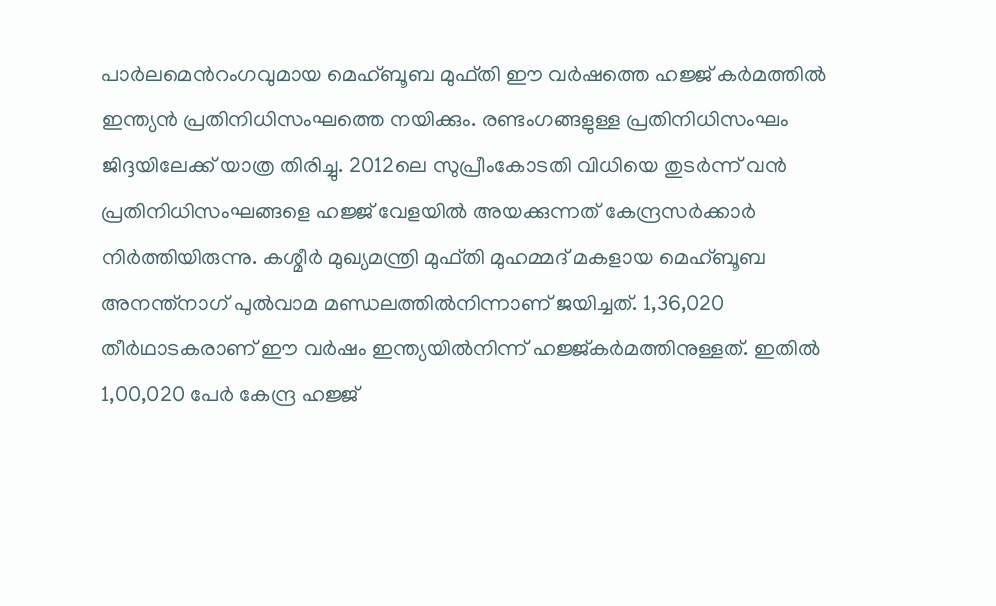പാര്‍ലമെന്‍റംഗവുമായ മെഹ്ബൂബ മുഫ്തി ഈ വര്‍ഷത്തെ ഹജ്ജ് കര്‍മത്തില്‍ ഇന്ത്യന്‍ പ്രതിനിധിസംഘത്തെ നയിക്കും. രണ്ടംഗങ്ങളുള്ള പ്രതിനിധിസംഘം ജിദ്ദയിലേക്ക് യാത്ര തിരിച്ചു. 2012ലെ സുപ്രീംകോടതി വിധിയെ തുടര്‍ന്ന് വന്‍ പ്രതിനിധിസംഘങ്ങളെ ഹജ്ജ് വേളയില്‍ അയക്കുന്നത് കേന്ദ്രസര്‍ക്കാര്‍ നിര്‍ത്തിയിരുന്നു. കശ്മീര്‍ മുഖ്യമന്ത്രി മുഫ്തി മുഹമ്മദ് മകളായ മെഹ്ബൂബ അനന്ത്നാഗ് പുല്‍വാമ മണ്ഡലത്തില്‍നിന്നാണ് ജയിച്ചത്. 1,36,020 തീര്‍ഥാടകരാണ് ഈ വര്‍ഷം ഇന്ത്യയില്‍നിന്ന് ഹജ്ജ്കര്‍മത്തിനുള്ളത്. ഇതില്‍ 1,00,020 പേര്‍ കേന്ദ്ര ഹജ്ജ്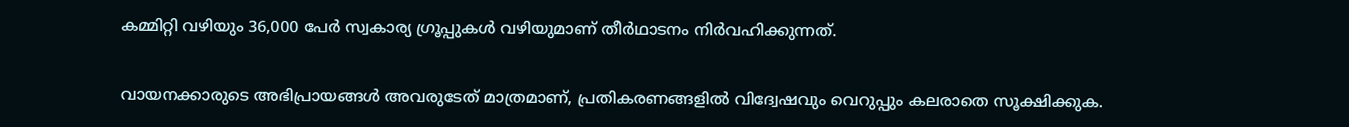കമ്മിറ്റി വഴിയും 36,000 പേര്‍ സ്വകാര്യ ഗ്രൂപ്പുകള്‍ വഴിയുമാണ് തീര്‍ഥാടനം നിര്‍വഹിക്കുന്നത്.


വായനക്കാരുടെ അഭിപ്രായങ്ങള്‍ അവരുടേത് മാത്രമാണ്, പ്രതികരണങ്ങളിൽ വിദ്വേഷവും വെറുപ്പും കലരാതെ സൂക്ഷിക്കുക.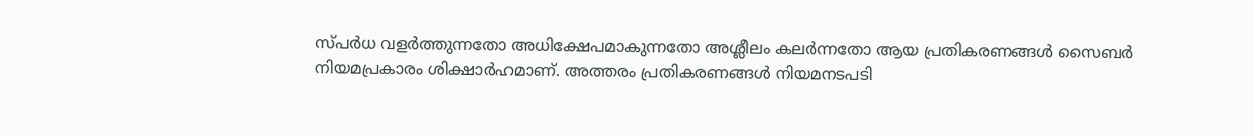സ്പർധ വളർത്തുന്നതോ അധിക്ഷേപമാകുന്നതോ അശ്ലീലം കലർന്നതോ ആയ പ്രതികരണങ്ങൾ സൈബർ നിയമപ്രകാരം ശിക്ഷാർഹമാണ്. അത്തരം പ്രതികരണങ്ങൾ നിയമനടപടി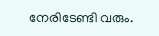നേരിടേണ്ടി വരും.